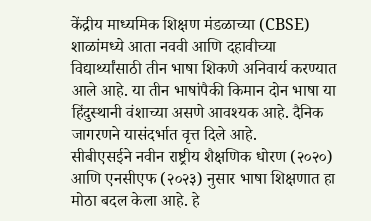केंद्रीय माध्यमिक शिक्षण मंडळाच्या (CBSE) शाळांमध्ये आता नववी आणि दहावीच्या विद्यार्थ्यांसाठी तीन भाषा शिकणे अनिवार्य करण्यात आले आहे. या तीन भाषांपैकी किमान दोन भाषा या हिंदुस्थानी वंशाच्या असणे आवश्यक आहे. दैनिक जागरणने यासंदर्भात वृत्त दिले आहे.
सीबीएसईने नवीन राष्ट्रीय शैक्षणिक धोरण (२०२०) आणि एनसीएफ (२०२३) नुसार भाषा शिक्षणात हा मोठा बदल केला आहे. हे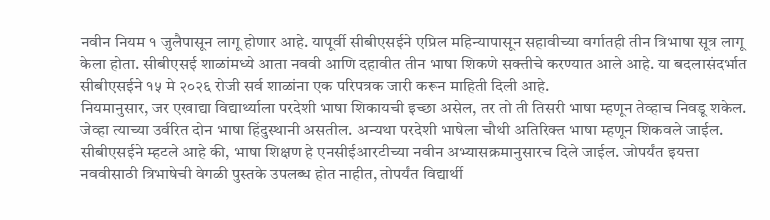नवीन नियम १ जुलैपासून लागू होणार आहे. यापूर्वी सीबीएसईने एप्रिल महिन्यापासून सहावीच्या वर्गातही तीन त्रिभाषा सूत्र लागू केला होता. सीबीएसई शाळांमध्ये आता नववी आणि दहावीत तीन भाषा शिकणे सक्तीचे करण्यात आले आहे. या बदलासंदर्भात सीबीएसईने १५ मे २०२६ रोजी सर्व शाळांना एक परिपत्रक जारी करून माहिती दिली आहे.
नियमानुसार, जर एखाद्या विद्यार्थ्याला परदेशी भाषा शिकायची इच्छा असेल, तर तो ती तिसरी भाषा म्हणून तेव्हाच निवडू शकेल. जेव्हा त्याच्या उर्वरित दोन भाषा हिंदुस्थानी असतील. अन्यथा परदेशी भाषेला चौथी अतिरिक्त भाषा म्हणून शिकवले जाईल.
सीबीएसईने म्हटले आहे की, भाषा शिक्षण हे एनसीईआरटीच्या नवीन अभ्यासक्रमानुसारच दिले जाईल. जोपर्यंत इयत्ता नववीसाठी त्रिभाषेची वेगळी पुस्तके उपलब्ध होत नाहीत, तोपर्यंत विद्यार्थी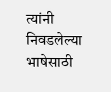त्यांनी निवडलेल्या भाषेसाठी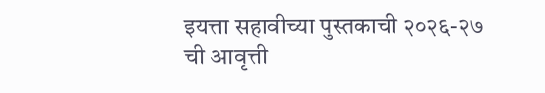इयत्ता सहावीच्या पुस्तकाची २०२६-२७ ची आवृत्ती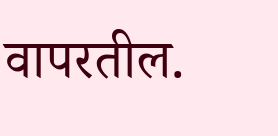वापरतील.